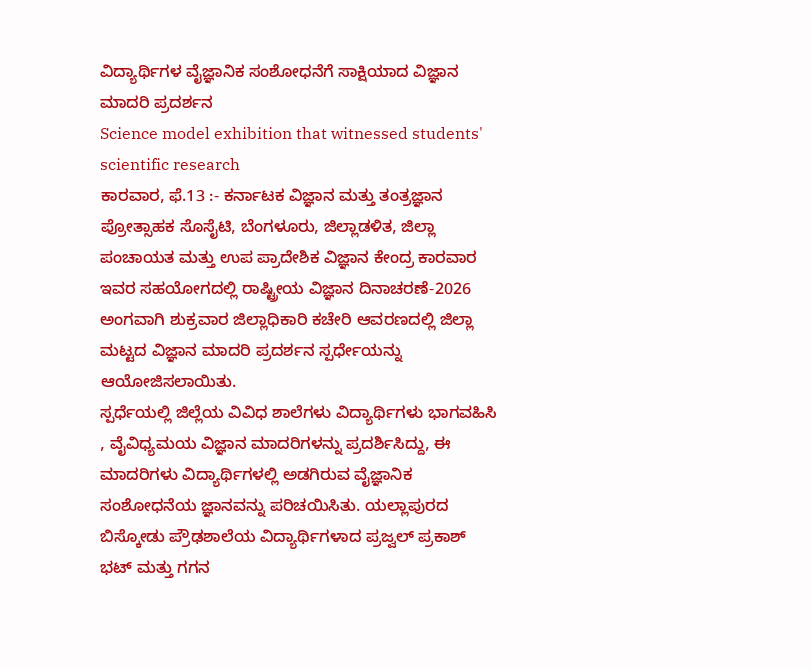ವಿದ್ಯಾರ್ಥಿಗಳ ವೈಜ್ಞಾನಿಕ ಸಂಶೋಧನೆಗೆ ಸಾಕ್ಷಿಯಾದ ವಿಜ್ಞಾನ ಮಾದರಿ ಪ್ರದರ್ಶನ
Science model exhibition that witnessed students' scientific research
ಕಾರವಾರ, ಫೆ.13 :- ಕರ್ನಾಟಕ ವಿಜ್ಞಾನ ಮತ್ತು ತಂತ್ರಜ್ಞಾನ ಪ್ರೋತ್ಸಾಹಕ ಸೊಸೈಟಿ, ಬೆಂಗಳೂರು, ಜಿಲ್ಲಾಡಳಿತ, ಜಿಲ್ಲಾ ಪಂಚಾಯತ ಮತ್ತು ಉಪ ಪ್ರಾದೇಶಿಕ ವಿಜ್ಞಾನ ಕೇಂದ್ರ ಕಾರವಾರ ಇವರ ಸಹಯೋಗದಲ್ಲಿ ರಾಷ್ಟ್ರೀಯ ವಿಜ್ಞಾನ ದಿನಾಚರಣೆ-2026 ಅಂಗವಾಗಿ ಶುಕ್ರವಾರ ಜಿಲ್ಲಾಧಿಕಾರಿ ಕಚೇರಿ ಆವರಣದಲ್ಲಿ ಜಿಲ್ಲಾ ಮಟ್ಟದ ವಿಜ್ಞಾನ ಮಾದರಿ ಪ್ರದರ್ಶನ ಸ್ಪರ್ಧೇಯನ್ನು ಆಯೋಜಿಸಲಾಯಿತು.
ಸ್ಪರ್ಧೆಯಲ್ಲಿ ಜಿಲ್ಲೆಯ ವಿವಿಧ ಶಾಲೆಗಳು ವಿದ್ಯಾರ್ಥಿಗಳು ಭಾಗವಹಿಸಿ , ವೈವಿಧ್ಯಮಯ ವಿಜ್ಞಾನ ಮಾದರಿಗಳನ್ನು ಪ್ರದರ್ಶಿಸಿದ್ದು, ಈ ಮಾದರಿಗಳು ವಿದ್ಯಾರ್ಥಿಗಳಲ್ಲಿ ಅಡಗಿರುವ ವೈಜ್ಞಾನಿಕ ಸಂಶೋಧನೆಯ ಜ್ಞಾನವನ್ನು ಪರಿಚಯಿಸಿತು. ಯಲ್ಲಾಪುರದ ಬಿಸ್ಕೋಡು ಪ್ರೌಢಶಾಲೆಯ ವಿದ್ಯಾರ್ಥಿಗಳಾದ ಪ್ರಜ್ವಲ್ ಪ್ರಕಾಶ್ ಭಟ್ ಮತ್ತು ಗಗನ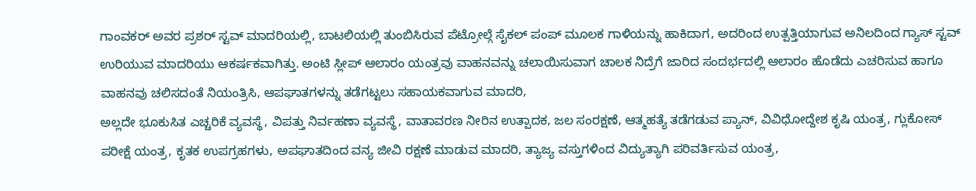ಗಾಂವಕರ್ ಅವರ ಪ್ರಶರ್ ಸ್ಟವ್ ಮಾದರಿಯಲ್ಲಿ, ಬಾಟಲಿಯಲ್ಲಿ ತುಂಬಿಸಿರುವ ಪೆಟ್ರೋಲ್ಗೆ ಸೈಕಲ್ ಪಂಪ್ ಮೂಲಕ ಗಾಳಿಯನ್ನು ಹಾಕಿದಾಗ, ಅದರಿಂದ ಉತ್ಪತ್ತಿಯಾಗುವ ಅನಿಲದಿಂದ ಗ್ಯಾಸ್ ಸ್ಟವ್ ಉರಿಯುವ ಮಾದರಿಯು ಆಕರ್ಷಕವಾಗಿತ್ತು. ಅಂಟಿ ಸ್ಲೀಪ್ ಆಲಾರಂ ಯಂತ್ರವು ವಾಹನವನ್ನು ಚಲಾಯಿಸುವಾಗ ಚಾಲಕ ನಿದ್ರೆಗೆ ಜಾರಿದ ಸಂದರ್ಭದಲ್ಲಿ ಆಲಾರಂ ಹೊಡೆದು ಎಚರಿಸುವ ಹಾಗೂ ವಾಹನವು ಚಲಿಸದಂತೆ ನಿಯಂತ್ರಿಸಿ, ಆಪಘಾತಗಳನ್ನು ತಡೆಗಟ್ಟಲು ಸಹಾಯಕವಾಗುವ ಮಾದರಿ,
ಅಲ್ಲದೇ ಭೂಕುಸಿತ ಎಚ್ಚರಿಕೆ ವ್ಯವಸ್ಥೆ, ವಿಪತ್ತು ನಿರ್ವಹಣಾ ವ್ಯವಸ್ಥೆ, ವಾತಾವರಣ ನೀರಿನ ಉತ್ಪಾದಕ, ಜಲ ಸಂರಕ್ಷಣೆ, ಆತ್ಮಹತ್ಯೆ ತಡೆಗಡುವ ಪ್ಯಾನ್, ವಿವಿಧೋದ್ದೇಶ ಕೃಷಿ ಯಂತ್ರ, ಗ್ಲುಕೋಸ್ ಪರೀಕ್ಷೆ ಯಂತ್ರ, ಕೃತಕ ಉಪಗ್ರಹಗಳು, ಅಪಘಾತದಿಂದ ವನ್ಯ ಜೀವಿ ರಕ್ಷಣೆ ಮಾಡುವ ಮಾದರಿ, ತ್ಯಾಜ್ಯ ವಸ್ತುಗಳಿಂದ ವಿದ್ಯುತ್ಯಾಗಿ ಪರಿವರ್ತಿಸುವ ಯಂತ್ರ,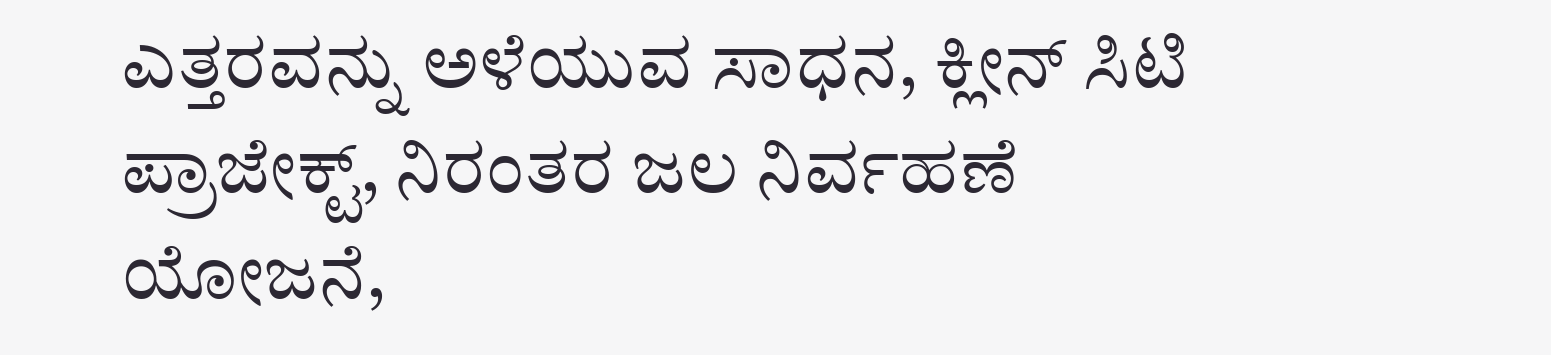ಎತ್ತರವನ್ನು ಅಳೆಯುವ ಸಾಧನ, ಕ್ಲೀನ್ ಸಿಟಿ ಪ್ರಾಜೇಕ್ಟ್, ನಿರಂತರ ಜಲ ನಿರ್ವಹಣೆ ಯೋಜನೆ,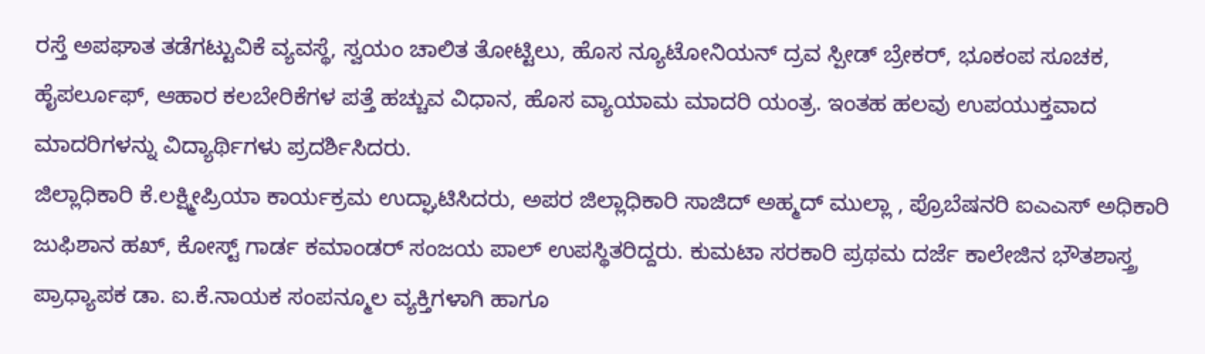ರಸ್ತೆ ಅಪಘಾತ ತಡೆಗಟ್ಟುವಿಕೆ ವ್ಯವಸ್ಥೆ, ಸ್ವಯಂ ಚಾಲಿತ ತೋಟ್ಟಿಲು, ಹೊಸ ನ್ಯೂಟೋನಿಯನ್ ದ್ರವ ಸ್ಪೀಡ್ ಬ್ರೇಕರ್, ಭೂಕಂಪ ಸೂಚಕ, ಹೈಪರ್ಲೂಫ್, ಆಹಾರ ಕಲಬೇರಿಕೆಗಳ ಪತ್ತೆ ಹಚ್ಚುವ ವಿಧಾನ, ಹೊಸ ವ್ಯಾಯಾಮ ಮಾದರಿ ಯಂತ್ರ. ಇಂತಹ ಹಲವು ಉಪಯುಕ್ತವಾದ ಮಾದರಿಗಳನ್ನು ವಿದ್ಯಾರ್ಥಿಗಳು ಪ್ರದರ್ಶಿಸಿದರು.
ಜಿಲ್ಲಾಧಿಕಾರಿ ಕೆ.ಲಕ್ಷ್ಮೀಪ್ರಿಯಾ ಕಾರ್ಯಕ್ರಮ ಉದ್ಘಾಟಿಸಿದರು, ಅಪರ ಜಿಲ್ಲಾಧಿಕಾರಿ ಸಾಜಿದ್ ಅಹ್ಮದ್ ಮುಲ್ಲಾ , ಪ್ರೊಬೆಷನರಿ ಐಎಎಸ್ ಅಧಿಕಾರಿ ಜುಫಿಶಾನ ಹಖ್, ಕೋಸ್ಟ್ ಗಾರ್ಡ ಕಮಾಂಡರ್ ಸಂಜಯ ಪಾಲ್ ಉಪಸ್ಥಿತರಿದ್ದರು. ಕುಮಟಾ ಸರಕಾರಿ ಪ್ರಥಮ ದರ್ಜೆ ಕಾಲೇಜಿನ ಭೌತಶಾಸ್ತ್ರ ಪ್ರಾಧ್ಯಾಪಕ ಡಾ. ಐ.ಕೆ.ನಾಯಕ ಸಂಪನ್ಮೂಲ ವ್ಯಕ್ತಿಗಳಾಗಿ ಹಾಗೂ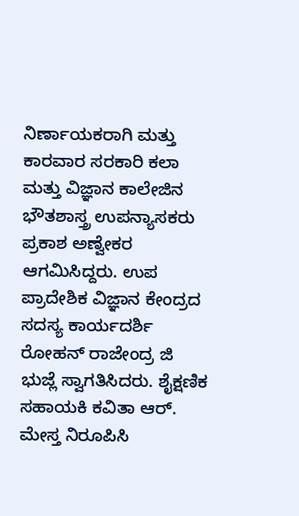ನಿರ್ಣಾಯಕರಾಗಿ ಮತ್ತು ಕಾರವಾರ ಸರಕಾರಿ ಕಲಾ ಮತ್ತು ವಿಜ್ಞಾನ ಕಾಲೇಜಿನ ಭೌತಶಾಸ್ತ್ರ ಉಪನ್ಯಾಸಕರು ಪ್ರಕಾಶ ಅಣ್ವೇಕರ ಆಗಮಿಸಿದ್ದರು. ಉಪ ಪ್ರಾದೇಶಿಕ ವಿಜ್ಞಾನ ಕೇಂದ್ರದ ಸದಸ್ಯ ಕಾರ್ಯದರ್ಶಿ ರೋಹನ್ ರಾಜೇಂದ್ರ ಜಿ ಭುಜ್ಲೆ ಸ್ವಾಗತಿಸಿದರು. ಶೈಕ್ಷಣಿಕ ಸಹಾಯಕಿ ಕವಿತಾ ಆರ್. ಮೇಸ್ತ ನಿರೂಪಿಸಿ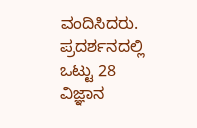ವಂದಿಸಿದರು. ಪ್ರದರ್ಶನದಲ್ಲಿ ಒಟ್ಟು 28 ವಿಜ್ಞಾನ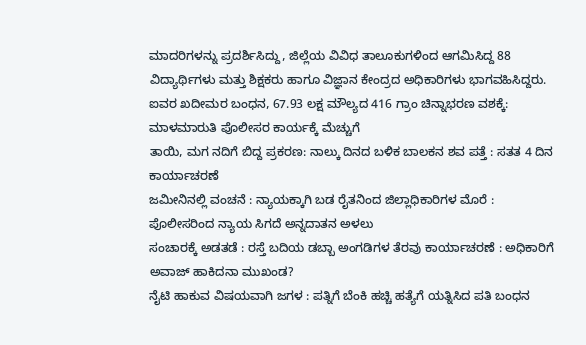ಮಾದರಿಗಳನ್ನು ಪ್ರದರ್ಶಿಸಿದ್ದು, ಜಿಲ್ಲೆಯ ವಿವಿಧ ತಾಲೂಕುಗಳಿಂದ ಆಗಮಿಸಿದ್ದ 88 ವಿದ್ಯಾರ್ಥಿಗಳು ಮತ್ತು ಶಿಕ್ಷಕರು ಹಾಗೂ ವಿಜ್ಞಾನ ಕೇಂದ್ರದ ಅಧಿಕಾರಿಗಳು ಭಾಗವಹಿಸಿದ್ದರು.
ಐವರ ಖದೀಮರ ಬಂಧನ, 67.93 ಲಕ್ಷ ಮೌಲ್ಯದ 416 ಗ್ರಾಂ ಚಿನ್ನಾಭರಣ ವಶಕ್ಕೆ: ಮಾಳಮಾರುತಿ ಪೊಲೀಸರ ಕಾರ್ಯಕ್ಕೆ ಮೆಚ್ಚುಗೆ
ತಾಯಿ, ಮಗ ನದಿಗೆ ಬಿದ್ದ ಪ್ರಕರಣ: ನಾಲ್ಕು ದಿನದ ಬಳಿಕ ಬಾಲಕನ ಶವ ಪತ್ತೆ : ಸತತ 4 ದಿನ ಕಾರ್ಯಾಚರಣೆ
ಜಮೀನಿನಲ್ಲಿ ವಂಚನೆ : ನ್ಯಾಯಕ್ಕಾಗಿ ಬಡ ರೈತನಿಂದ ಜಿಲ್ಲಾಧಿಕಾರಿಗಳ ಮೊರೆ : ಪೊಲೀಸರಿಂದ ನ್ಯಾಯ ಸಿಗದೆ ಅನ್ನದಾತನ ಅಳಲು
ಸಂಚಾರಕ್ಕೆ ಅಡತಡೆ : ರಸ್ತೆ ಬದಿಯ ಡಬ್ಬಾ ಅಂಗಡಿಗಳ ತೆರವು ಕಾರ್ಯಾಚರಣೆ : ಅಧಿಕಾರಿಗೆ ಅವಾಜ್ ಹಾಕಿದನಾ ಮುಖಂಡ?
ನೈಟಿ ಹಾಕುವ ವಿಷಯವಾಗಿ ಜಗಳ : ಪತ್ನಿಗೆ ಬೆಂಕಿ ಹಚ್ಚಿ ಹತ್ಯೆಗೆ ಯತ್ನಿಸಿದ ಪತಿ ಬಂಧನ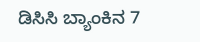ಡಿಸಿಸಿ ಬ್ಯಾಂಕಿನ 7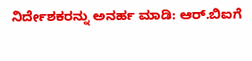ನಿರ್ದೇಶಕರನ್ನು ಅನರ್ಹ ಮಾಡಿ: ಆರ್.ಬಿಐಗೆ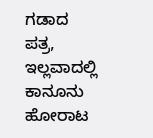ಗಡಾದ ಪತ್ರ, ಇಲ್ಲವಾದಲ್ಲಿ ಕಾನೂನು ಹೋರಾಟ